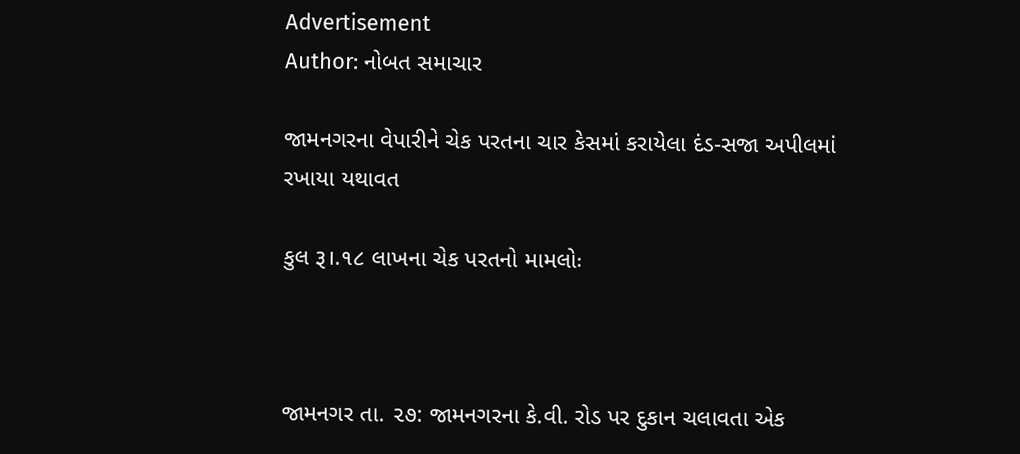Advertisement
Author: નોબત સમાચાર

જામનગરના વેપારીને ચેક પરતના ચાર કેસમાં કરાયેલા દંડ-સજા અપીલમાં રખાયા યથાવત

કુલ રૂ।.૧૮ લાખના ચેક પરતનો મામલોઃ



જામનગર તા. ૨૭: જામનગરના કે.વી. રોડ પર દુકાન ચલાવતા એક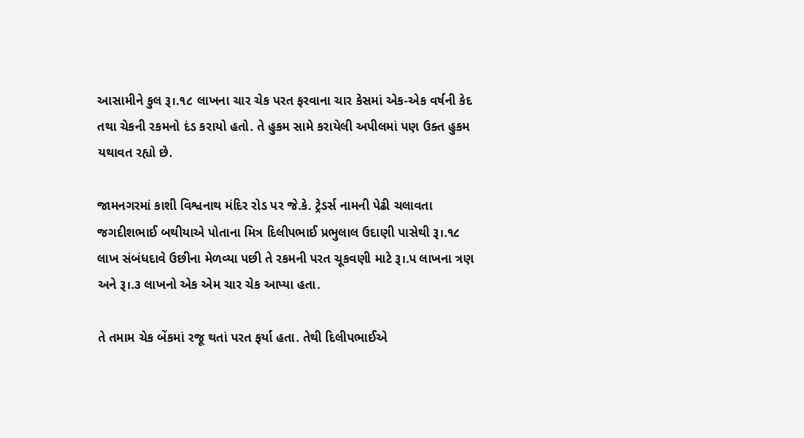આસામીને કુલ રૂ।.૧૮ લાખના ચાર ચેક પરત ફરવાના ચાર કેસમાં એક-એક વર્ષની કેદ તથા ચેકની રકમનો દંડ કરાયો હતો. તે હુકમ સામે કરાયેલી અપીલમાં પણ ઉક્ત હુકમ યથાવત રહ્યો છે.

જામનગરમાં કાશી વિશ્વનાથ મંદિર રોડ પર જે.કે. ટ્રેડર્સ નામની પેઢી ચલાવતા જગદીશભાઈ બથીયાએ પોતાના મિત્ર દિલીપભાઈ પ્રભુલાલ ઉદાણી પાસેથી રૂ।.૧૮ લાખ સંબંધદાવે ઉછીના મેળવ્યા પછી તે રકમની પરત ચૂકવણી માટે રૂ।.પ લાખના ત્રણ અને રૂ।.૩ લાખનો એક એમ ચાર ચેક આપ્યા હતા.

તે તમામ ચેક બેંકમાં રજૂ થતાં પરત ફર્યા હતા. તેથી દિલીપભાઈએ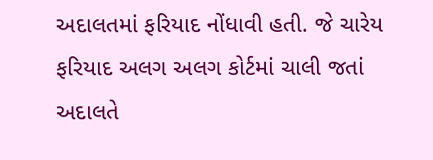અદાલતમાં ફરિયાદ નોંધાવી હતી. જે ચારેય ફરિયાદ અલગ અલગ કોર્ટમાં ચાલી જતાં અદાલતે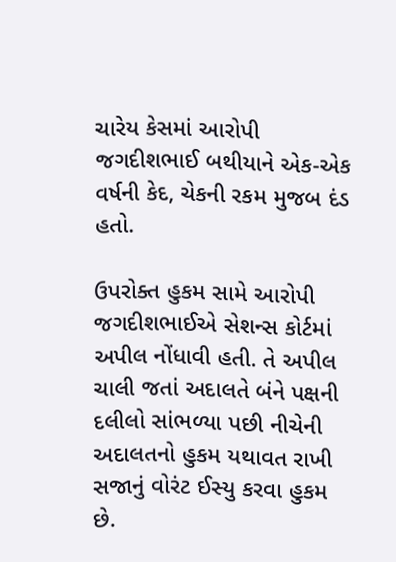ચારેય કેસમાં આરોપી જગદીશભાઈ બથીયાને એક-એક વર્ષની કેદ, ચેકની રકમ મુજબ દંડ હતો.

ઉપરોક્ત હુકમ સામે આરોપી જગદીશભાઈએ સેશન્સ કોર્ટમાં અપીલ નોંધાવી હતી. તે અપીલ ચાલી જતાં અદાલતે બંને પક્ષની દલીલો સાંભળ્યા પછી નીચેની અદાલતનો હુકમ યથાવત રાખી સજાનું વોરંટ ઈસ્યુ કરવા હુકમ છે.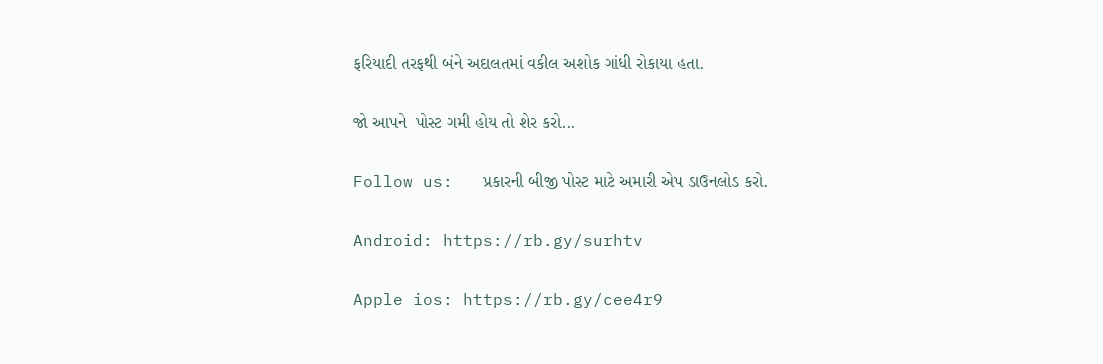ફરિયાદી તરફથી બંને અદાલતમાં વકીલ અશોક ગાંધી રોકાયા હતા.

જો આપને  પોસ્ટ ગમી હોય તો શેર કરો...

Follow us:   પ્રકારની બીજી પોસ્ટ માટે અમારી એપ ડાઉનલોડ કરો.

Android: https://rb.gy/surhtv

Apple ios: https://rb.gy/cee4r9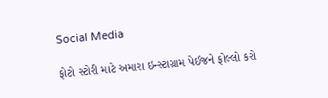Social Media

ફોટો સ્ટોરી માટે અમારા ઇન્સ્ટાગ્રામ પેઈજને ફોલ્લો કરો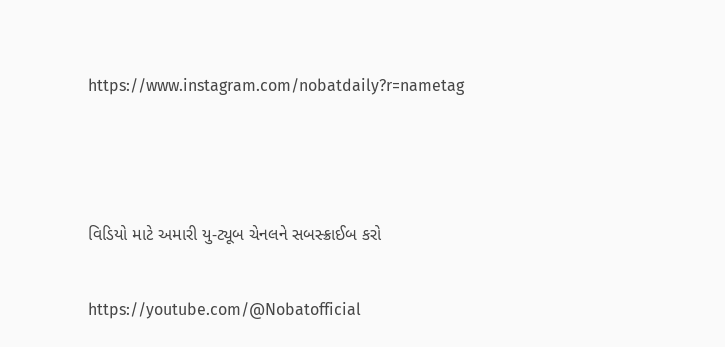https://www.instagram.com/nobatdaily?r=nametag



વિડિયો માટે અમારી યુ-ટ્યૂબ ચેનલને સબસ્ક્રાઈબ કરો

https://youtube.com/@Nobatofficial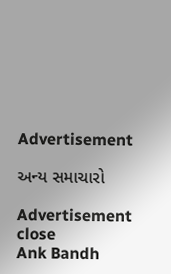Advertisement

અન્ય સમાચારો

Advertisement
close
Ank Bandh